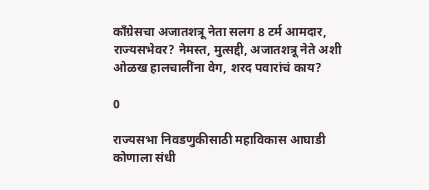काँग्रेसचा अजातशत्रू नेता सलग 8 टर्म आमदार, राज्यसभेवर? नेमस्त, मुत्सद्दी, अजातशत्रू नेते अशी ओळख हालचालींना वेग, शरद पवारांचं काय?

0

राज्यसभा निवडणुकीसाठी महाविकास आघाडी कोणाला संधी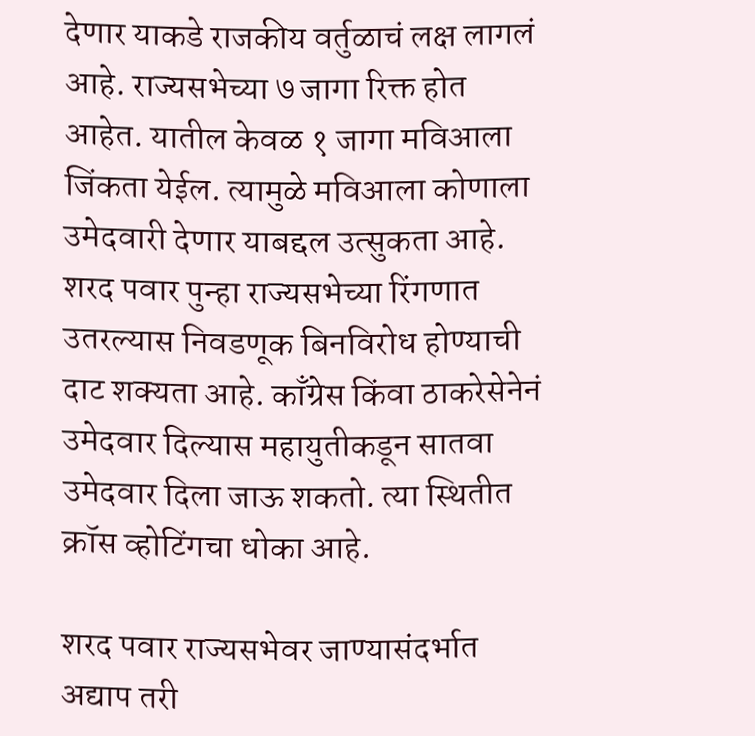देणार याकडे राजकीय वर्तुळाचं लक्ष लागलं आहे. राज्यसभेच्या ७ जागा रिक्त होत आहेत. यातील केवळ १ जागा मविआला जिंकता येईल. त्यामुळे मविआला कोणाला उमेदवारी देणार याबद्दल उत्सुकता आहे. शरद पवार पुन्हा राज्यसभेच्या रिंगणात उतरल्यास निवडणूक बिनविरोध होण्याची दाट शक्यता आहे. काँग्रेस किंवा ठाकरेसेनेनं उमेदवार दिल्यास महायुतीकडून सातवा उमेदवार दिला जाऊ शकतो. त्या स्थितीत क्रॉस व्होटिंगचा धोका आहे.

शरद पवार राज्यसभेवर जाण्यासंदर्भात अद्याप तरी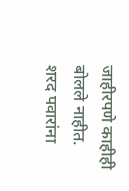जाहीरपणे काहीही बोलले नाहीत. शरद पवारांना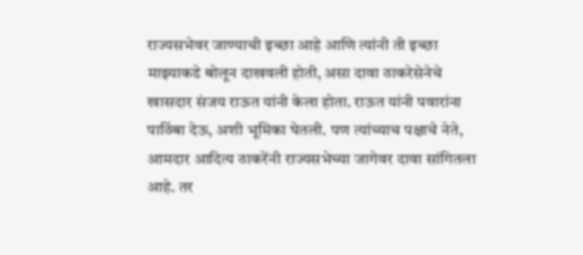राज्यसभेवर जाण्याची इच्छा आहे आणि त्यांनी ती इच्छा माझ्याकडे बोलून दाखवली होती, असा दावा ठाकरेसेनेचे खासदार संजय राऊत यांनी केला होता. राऊत यांनी पवारांना पाठिंबा देऊ, अशी भूमिका घेतली. पण त्यांच्याच पक्षाचे नेते, आमदार आदित्य ठाकरेंनी राज्यसभेच्या जागेवर दावा सांगितला आहे. तर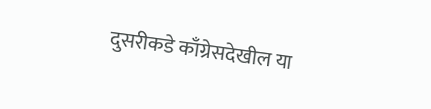दुसरीकडे काँग्रेसदेखील या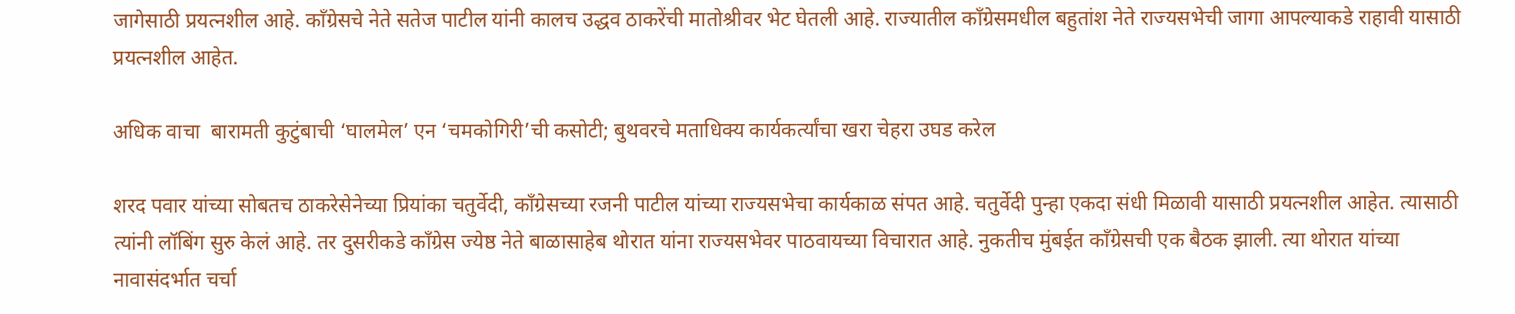जागेसाठी प्रयत्नशील आहे. काँग्रेसचे नेते सतेज पाटील यांनी कालच उद्धव ठाकरेंची मातोश्रीवर भेट घेतली आहे. राज्यातील काँग्रेसमधील बहुतांश नेते राज्यसभेची जागा आपल्याकडे राहावी यासाठी प्रयत्नशील आहेत.

अधिक वाचा  बारामती कुटुंबाची ‘घालमेल’ एन ‘चमकोगिरी’ची कसोटी; बुथवरचे मताधिक्य कार्यकर्त्यांचा खरा चेहरा उघड करेल

शरद पवार यांच्या सोबतच ठाकरेसेनेच्या प्रियांका चतुर्वेदी, काँग्रेसच्या रजनी पाटील यांच्या राज्यसभेचा कार्यकाळ संपत आहे. चतुर्वेदी पुन्हा एकदा संधी मिळावी यासाठी प्रयत्नशील आहेत. त्यासाठी त्यांनी लॉबिंग सुरु केलं आहे. तर दुसरीकडे काँग्रेस ज्येष्ठ नेते बाळासाहेब थोरात यांना राज्यसभेवर पाठवायच्या विचारात आहे. नुकतीच मुंबईत काँग्रेसची एक बैठक झाली. त्या थोरात यांच्या नावासंदर्भात चर्चा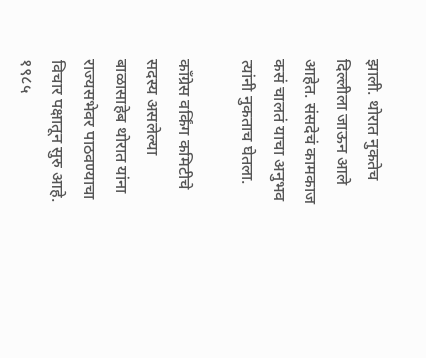झाली. थोरात नुकतेच दिल्लीला जाऊन आले आहेत. संसदेचं कामकाज कसं चालतं याचा अनुभव त्यांनी नुकताच घेतला.

काँग्रेस वर्किंग कमिटीचे सदस्य असलेल्या बाळासाहेब थोरात यांना राज्यसभेवर पाठवण्याचा विचार पक्षातून सुरु आहे. १९८५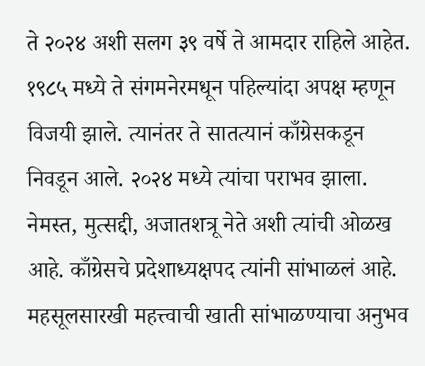ते २०२४ अशी सलग ३९ वर्षे ते आमदार राहिले आहेत. १९८५ मध्ये ते संगमनेरमधून पहिल्यांदा अपक्ष म्हणून विजयी झाले. त्यानंतर ते सातत्यानं काँग्रेसकडून निवडून आले. २०२४ मध्ये त्यांचा पराभव झाला. नेमस्त, मुत्सद्दी, अजातशत्रू नेते अशी त्यांची ओळख आहे. काँग्रेसचे प्रदेशाध्यक्षपद त्यांनी सांभाळलं आहे. महसूलसारखी महत्त्वाची खाती सांभाळण्याचा अनुभव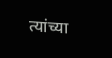त्यांच्या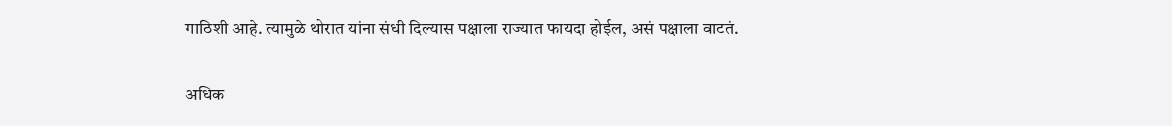गाठिशी आहे. त्यामुळे थोरात यांना संधी दिल्यास पक्षाला राज्यात फायदा होईल, असं पक्षाला वाटतं.

अधिक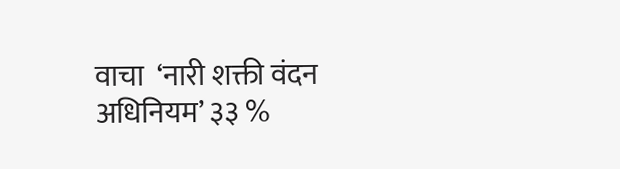वाचा  ‘नारी शक्ती वंदन अधिनियम’ ३३ %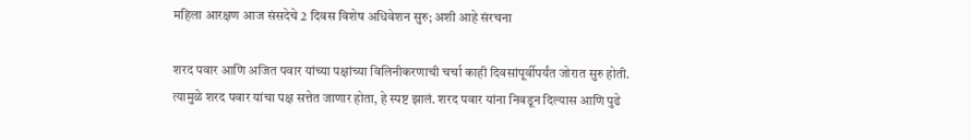महिला आरक्षण आज संसदेचे 2 दिवस विशेष अधिवेशन सुरु; अशी आहे संरचना

शरद पवार आणि अजित पवार यांच्या पक्षांच्या विलिनीकरणाची चर्चा काही दिवसांपूर्वीपर्यंत जोरात सुरु होती. त्यामुळे शरद पवार यांचा पक्ष सत्तेत जाणार होता, हे स्पष्ट झालं. शरद पवार यांना निवडून दिल्यास आणि पुढे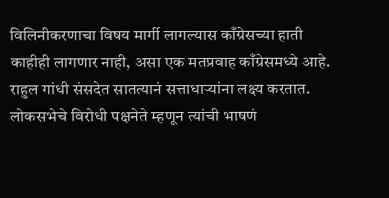विलिनीकरणाचा विषय मार्गी लागल्यास काँग्रेसच्या हाती काहीही लागणार नाही, असा एक मतप्रवाह काँग्रेसमध्ये आहे. राहुल गांधी संसदेत सातत्यानं सत्ताधाऱ्यांना लक्ष्य करतात. लोकसभेचे विरोधी पक्षनेते म्हणून त्यांची भाषणं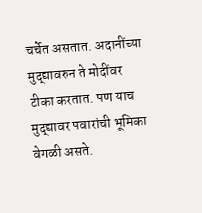चर्चेत असतात. अदानींच्या मुद्द्यावरुन ते मोदींवर टीका करतात. पण याच मुद्द्यावर पवारांची भूमिका वेगळी असते.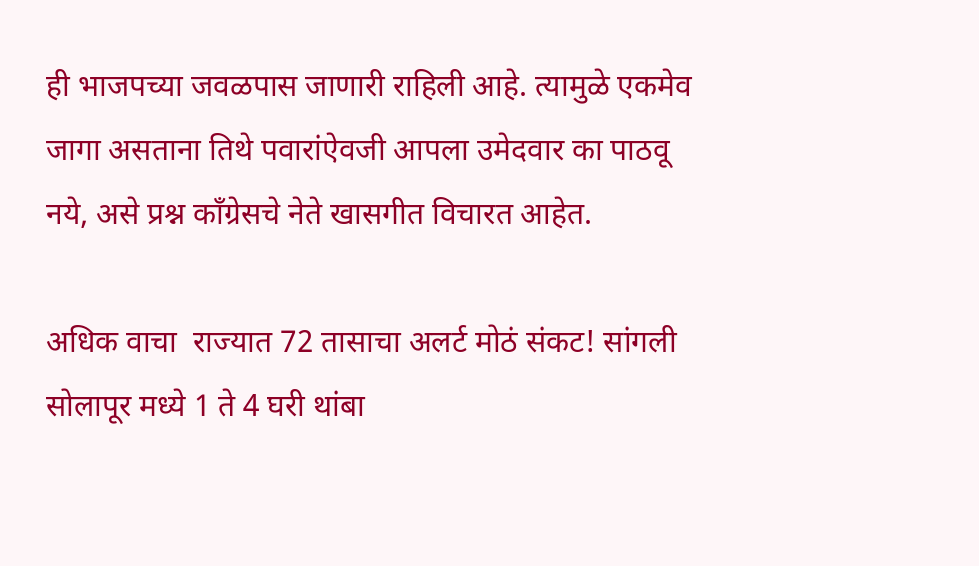ही भाजपच्या जवळपास जाणारी राहिली आहे. त्यामुळे एकमेव जागा असताना तिथे पवारांऐवजी आपला उमेदवार का पाठवू नये, असे प्रश्न काँग्रेसचे नेते खासगीत विचारत आहेत.

अधिक वाचा  राज्यात 72 तासाचा अलर्ट मोठं संकट! सांगली सोलापूर मध्ये 1 ते 4 घरी थांबा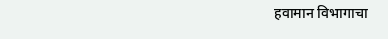हवामान विभागाचा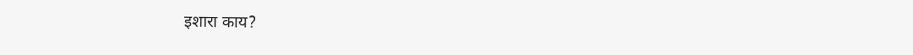इशारा काय?